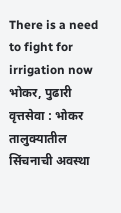There is a need to fight for irrigation now
भोकर, पुढारी वृत्तसेवा : भोकर तालुक्यातील सिंचनाची अवस्था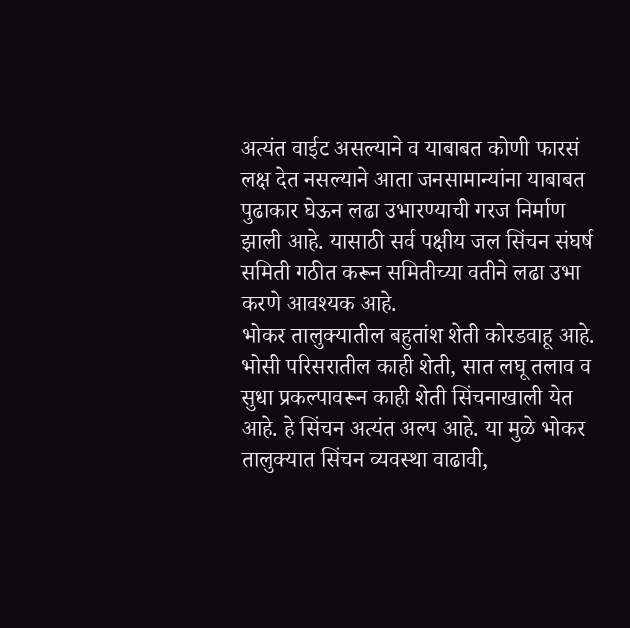अत्यंत वाईट असल्याने व याबाबत कोणी फारसं लक्ष देत नसल्याने आता जनसामान्यांना याबाबत पुढाकार घेऊन लढा उभारण्याची गरज निर्माण झाली आहे. यासाठी सर्व पक्षीय जल सिंचन संघर्ष समिती गठीत करून समितीच्या वतीने लढा उभा करणे आवश्यक आहे.
भोकर तालुक्यातील बहुतांश शेती कोरडवाहू आहे. भोसी परिसरातील काही शेती, सात लघू तलाव व सुधा प्रकल्पावरून काही शेती सिंचनाखाली येत आहे. हे सिंचन अत्यंत अल्प आहे. या मुळे भोकर तालुक्यात सिंचन व्यवस्था वाढावी,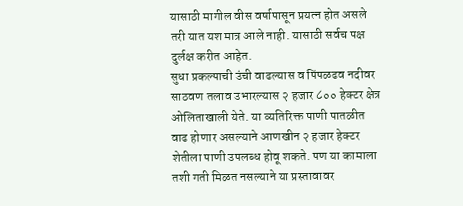यासाठी मागील वीस वर्षापासून प्रयत्न होत असले तरी यात यश मात्र आले नाही. यासाठी सर्वच पक्ष दुर्लक्ष करीत आहेत.
सुधा प्रकल्पाची उंची वाढल्यास व पिंपळढव नदीवर साठवण तलाव उभारल्यास २ हजार ८०० हेक्टर क्षेत्र ओलिताखाली येते. या व्यतिरिक्त पाणी पातळीत वाढ होणार असल्याने आणखीन २ हजार हेक्टर शेतीला पाणी उपलब्ध होवू शकते. पण या कामाला तशी गती मिळत नसल्याने या प्रस्तावावर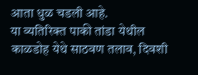आता धुळ चडली आहे.
या व्यतिरिक्त पाकी तांडा येथील काळडोह येथे साठवण तलाव, दिवशी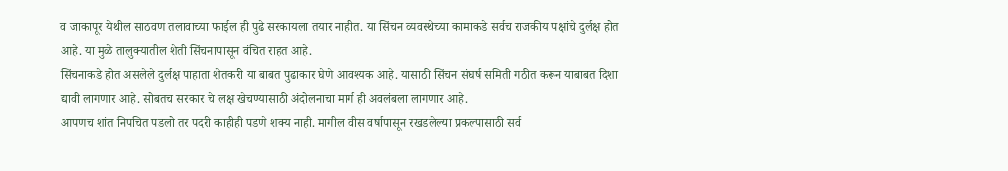व जाकापूर येथील साठवण तलावाच्या फाईल ही पुढे सरकायला तयार नाहीत. या सिंचन व्यवस्थेच्या कामाकडे सर्वच राजकीय पक्षांचे दुर्लक्ष होत आहे. या मुळे तालुक्यातील शेती सिंचनापासून वंचित राहत आहे.
सिंचनाकडे होत असलेले दुर्लक्ष पाहाता शेतकरी या बाबत पुढाकार घेणे आवश्यक आहे. यासाठी सिंचन संघर्ष समिती गठीत करून याबाबत दिशा द्यावी लागणार आहे. सोबतच सरकार चे लक्ष खेचण्यासाठी अंदोलनाचा मार्ग ही अवलंबला लागणार आहे.
आपणच शांत निपचित पडलो तर पदरी काहीही पडणे शक्य नाही. मागील वीस वर्षापासून रखडलेल्या प्रकल्पासाठी सर्व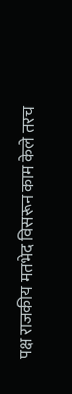पक्ष राजकीय मतभेद विसरून काम केले तरच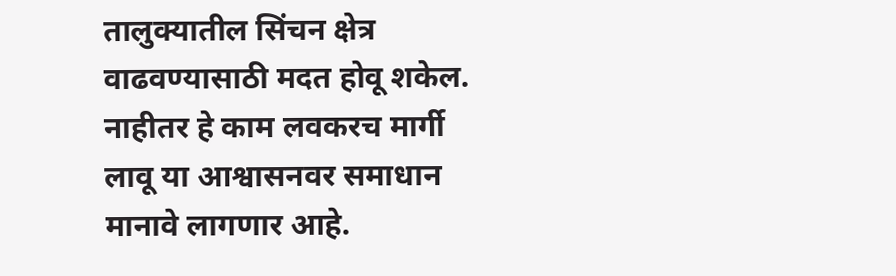तालुक्यातील सिंचन क्षेत्र वाढवण्यासाठी मदत होवू शकेल. नाहीतर हे काम लवकरच मार्गी लावू या आश्वासनवर समाधान मानावे लागणार आहे.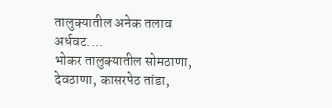तालुक्यातील अनेक तलाव अर्धवट....
भोकर तालुक्यातील सोमठाणा, देवठाणा, कासरपेठ तांडा,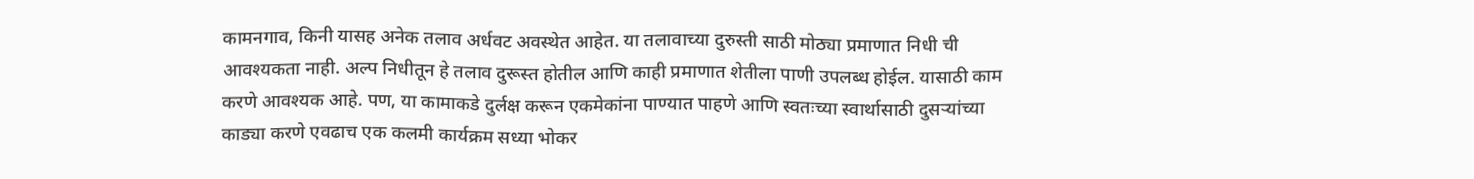कामनगाव, किनी यासह अनेक तलाव अर्धवट अवस्थेत आहेत. या तलावाच्या दुरुस्ती साठी मोठ्या प्रमाणात निधी ची आवश्यकता नाही. अल्प निधीतून हे तलाव दुरूस्त होतील आणि काही प्रमाणात शेतीला पाणी उपलब्ध होईल. यासाठी काम करणे आवश्यक आहे. पण, या कामाकडे दुर्लक्ष करून एकमेकांना पाण्यात पाहणे आणि स्वतःच्या स्वार्थासाठी दुसऱ्यांच्या काड्या करणे एवढाच एक कलमी कार्यक्रम सध्या भोकर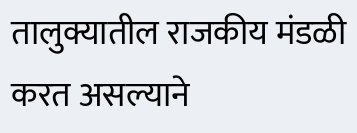तालुक्यातील राजकीय मंडळी करत असल्याने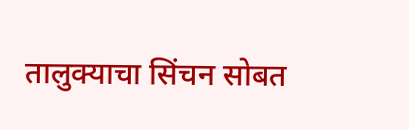तालुक्याचा सिंचन सोबत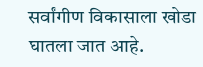सर्वांगीण विकासाला खोडा घातला जात आहे.